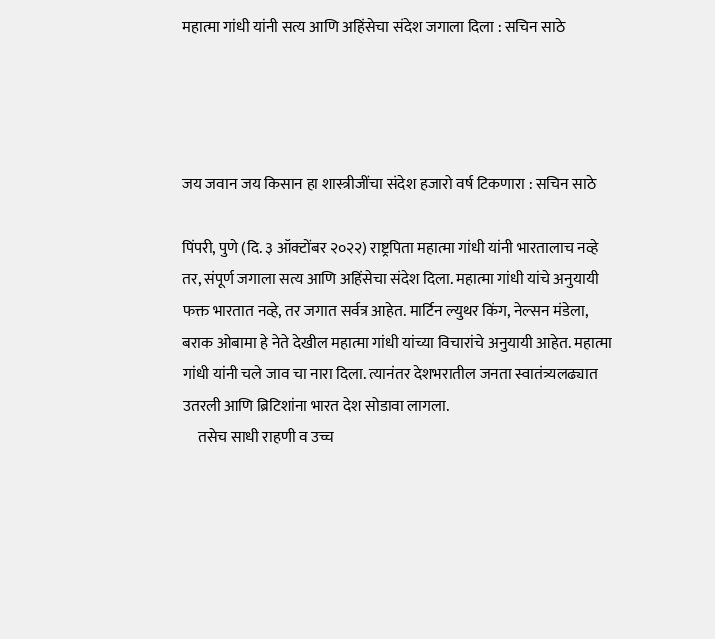महात्मा गांधी यांनी सत्य आणि अहिंसेचा संदेश जगाला दिला : सचिन साठे




जय जवान जय किसान हा शास्त्रीजींचा संदेश हजारो वर्ष टिकणारा : सचिन साठे

पिंपरी, पुणे (दि. ३ ऑक्टोंबर २०२२) राष्ट्रपिता महात्मा गांधी यांनी भारतालाच नव्हे तर, संपूर्ण जगाला सत्य आणि अहिंसेचा संदेश दिला. महात्मा गांधी यांचे अनुयायी फक्त भारतात नव्हे, तर जगात सर्वत्र आहेत. मार्टिन ल्युथर किंग, नेल्सन मंडेला, बराक ओबामा हे नेते देखील महात्मा गांधी यांच्या विचारांचे अनुयायी आहेत. महात्मा गांधी यांनी चले जाव चा नारा दिला. त्यानंतर देशभरातील जनता स्वातंत्र्यलढ्यात उतरली आणि ब्रिटिशांना भारत देश सोडावा लागला.
     तसेच साधी राहणी व उच्च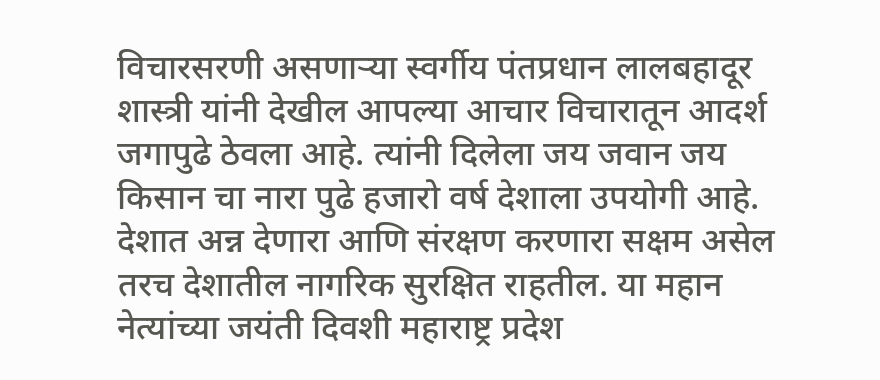विचारसरणी असणाऱ्या स्वर्गीय पंतप्रधान लालबहादूर शास्त्री यांनी देखील आपल्या आचार विचारातून आदर्श जगापुढे ठेवला आहे. त्यांनी दिलेला जय जवान जय किसान चा नारा पुढे हजारो वर्ष देशाला उपयोगी आहे. देशात अन्न देणारा आणि संरक्षण करणारा सक्षम असेल तरच देशातील नागरिक सुरक्षित राहतील. या महान नेत्यांच्या जयंती दिवशी महाराष्ट्र प्रदेश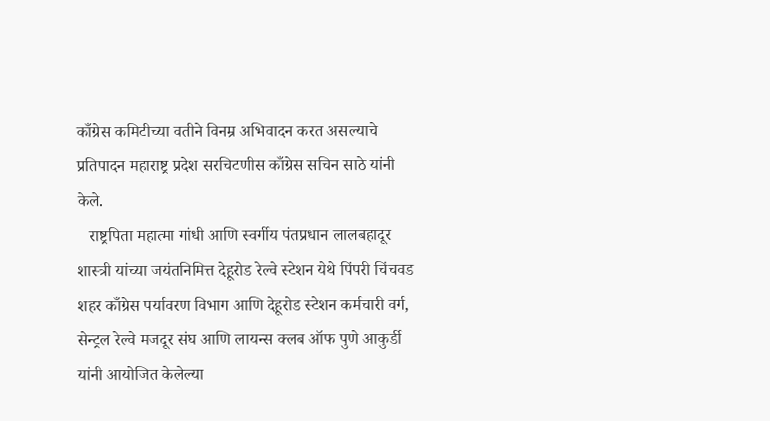काँग्रेस कमिटीच्या वतीने विनम्र अभिवादन करत असल्याचे प्रतिपादन महाराष्ट्र प्रदेश सरचिटणीस काँग्रेस सचिन साठे यांनी केले.
   राष्ट्रपिता महात्मा गांधी आणि स्वर्गीय पंतप्रधान लालबहादूर शास्त्री यांच्या जयंतनिमित्त देहूरोड रेल्वे स्टेशन येथे पिंपरी चिंचवड शहर काँग्रेस पर्यावरण विभाग आणि देहूरोड स्टेशन कर्मचारी वर्ग, सेन्ट्रल रेल्वे मजदूर संघ आणि लायन्स क्लब ऑफ पुणे आकुर्डी यांनी आयोजित केलेल्या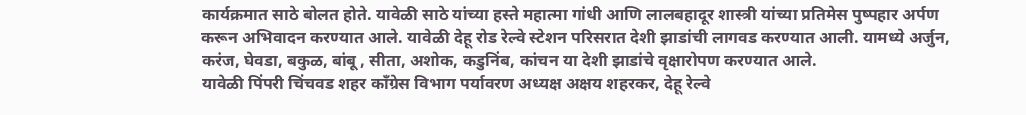कार्यक्रमात साठे बोलत होते. यावेळी साठे यांच्या हस्ते महात्मा गांधी आणि लालबहादूर शास्त्री यांच्या प्रतिमेस पुष्पहार अर्पण करून अभिवादन करण्यात आले. यावेळी देहू रोड रेल्वे स्टेशन परिसरात देशी झाडांची लागवड करण्यात आली. यामध्ये अर्जुन, करंज, घेवडा, बकुळ, बांबू , सीता, अशोक, कडुनिंब, कांचन या देशी झाडांचे वृक्षारोपण करण्यात आले.
यावेळी पिंपरी चिंचवड शहर काँग्रेस विभाग पर्यावरण अध्यक्ष अक्षय शहरकर, देहू रेल्वे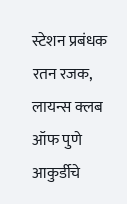स्टेशन प्रबंधक रतन रजक, लायन्स क्लब ऑफ पुणे आकुर्डीचे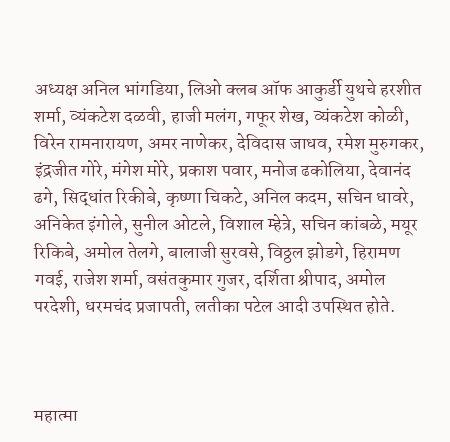अध्यक्ष अनिल भांगडिया, लिओ क्लब ऑफ आकुर्डी युथचे हरशीत शर्मा, व्यंकटेश दळवी, हाजी मलंग, गफूर शेख, व्यंकटेश कोळी, विरेन रामनारायण, अमर नाणेकर, देविदास जाधव, रमेश मुरुगकर, इंद्रजीत गोरे, मंगेश मोरे, प्रकाश पवार, मनोज ढकोलिया, देवानंद ढगे, सिद्धांत रिकीबे, कृष्णा चिकटे, अनिल कदम, सचिन धावरे, अनिकेत इंगोले, सुनील ओटले, विशाल म्हेत्रे, सचिन कांबळे, मयूर रिकिबे, अमोल तेलगे, बालाजी सुरवसे, विठ्ठल झोडगे, हिरामण गवई, राजेश शर्मा, वसंतकुमार गुजर, दर्शिता श्रीपाद, अमोल परदेशी, धरमचंद प्रजापती, लतीका पटेल आदी उपस्थित होते.



महात्मा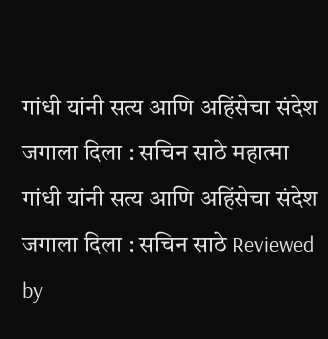गांधी यांनी सत्य आणि अहिंसेचा संदेश जगाला दिला : सचिन साठे महात्मा गांधी यांनी सत्य आणि अहिंसेचा संदेश जगाला दिला : सचिन साठे Reviewed by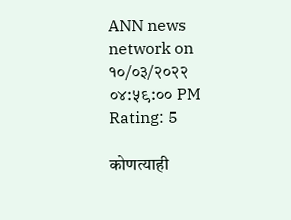ANN news network on १०/०३/२०२२ ०४:५९:०० PM Rating: 5

कोणत्याही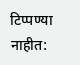टिप्पण्‍या नाहीत: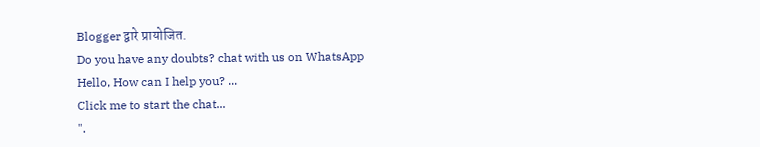Blogger द्वारे प्रायोजित.
Do you have any doubts? chat with us on WhatsApp
Hello, How can I help you? ...
Click me to start the chat...
".